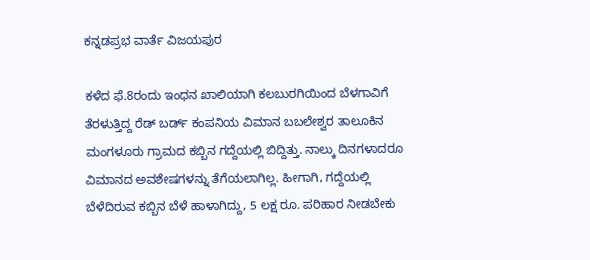ಕನ್ನಡಪ್ರಭ ವಾರ್ತೆ ವಿಜಯಪುರ

ಕಳೆದ ಫೆ.8ರಂದು ಇಂಧನ ಖಾಲಿಯಾಗಿ ಕಲಬುರಗಿಯಿಂದ ಬೆಳಗಾವಿಗೆ ತೆರಳುತ್ತಿದ್ದ ರೆಡ್ ಬರ್ಡ್‌ ಕಂಪನಿಯ ವಿಮಾನ ಬಬಲೇಶ್ವರ ತಾಲೂಕಿನ ಮಂಗಳೂರು ಗ್ರಾಮದ ಕಬ್ಬಿನ ಗದ್ದೆಯಲ್ಲಿ ಬಿದ್ದಿತ್ತು. ನಾಲ್ಕು ದಿನಗಳಾದರೂ ವಿಮಾನದ ಅವಶೇಷಗಳನ್ನು ತೆಗೆಯಲಾಗಿಲ್ಲ. ಹೀಗಾಗಿ, ಗದ್ದೆಯಲ್ಲಿ ಬೆಳೆದಿರುವ ಕಬ್ಬಿನ ಬೆಳೆ ಹಾಳಾಗಿದ್ದು, 5 ಲಕ್ಷ ರೂ. ಪರಿಹಾರ ನೀಡಬೇಕು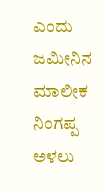ಎಂದು ಜಮೀನಿನ ಮಾಲೀಕ ನಿಂಗಪ್ಪ ಅಳಲು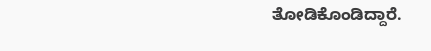ತೋಡಿಕೊಂಡಿದ್ದಾರೆ.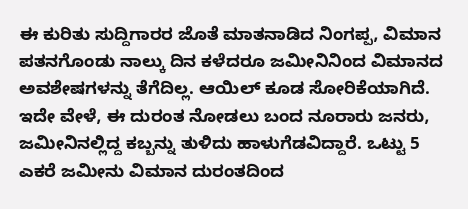ಈ ಕುರಿತು ಸುದ್ದಿಗಾರರ ಜೊತೆ ಮಾತನಾಡಿದ ನಿಂಗಪ್ಪ, ವಿಮಾನ ಪತನಗೊಂಡು ನಾಲ್ಕು ದಿನ ಕಳೆದರೂ ಜಮೀನಿನಿಂದ ವಿಮಾನದ ಅವಶೇಷಗಳನ್ನು ತೆಗೆದಿಲ್ಲ. ಆಯಿಲ್ ಕೂಡ ಸೋರಿಕೆಯಾಗಿದೆ. ಇದೇ ವೇಳೆ, ಈ ದುರಂತ ನೋಡಲು ಬಂದ ನೂರಾರು ಜನರು, ಜಮೀನಿನಲ್ಲಿದ್ದ ಕಬ್ಬನ್ನು ತುಳಿದು ಹಾಳುಗೆಡವಿದ್ದಾರೆ. ಒಟ್ಟು 5 ಎಕರೆ ಜಮೀನು ವಿಮಾನ ದುರಂತದಿಂದ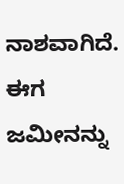ನಾಶವಾಗಿದೆ. ಈಗ ಜಮೀನನ್ನು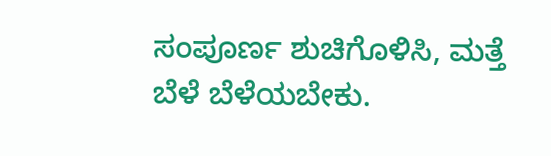ಸಂಪೂರ್ಣ ಶುಚಿಗೊಳಿಸಿ, ಮತ್ತೆ ಬೆಳೆ ಬೆಳೆಯಬೇಕು.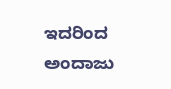ಇದರಿಂದ ಅಂದಾಜು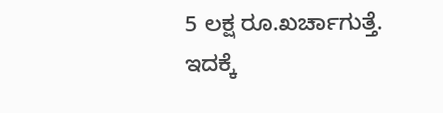5 ಲಕ್ಷ ರೂ.ಖರ್ಚಾಗುತ್ತೆ. ಇದಕ್ಕೆ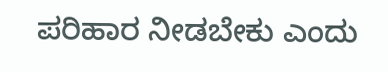ಪರಿಹಾರ ನೀಡಬೇಕು ಎಂದು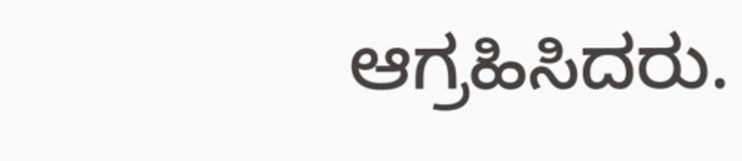ಆಗ್ರಹಿಸಿದರು.